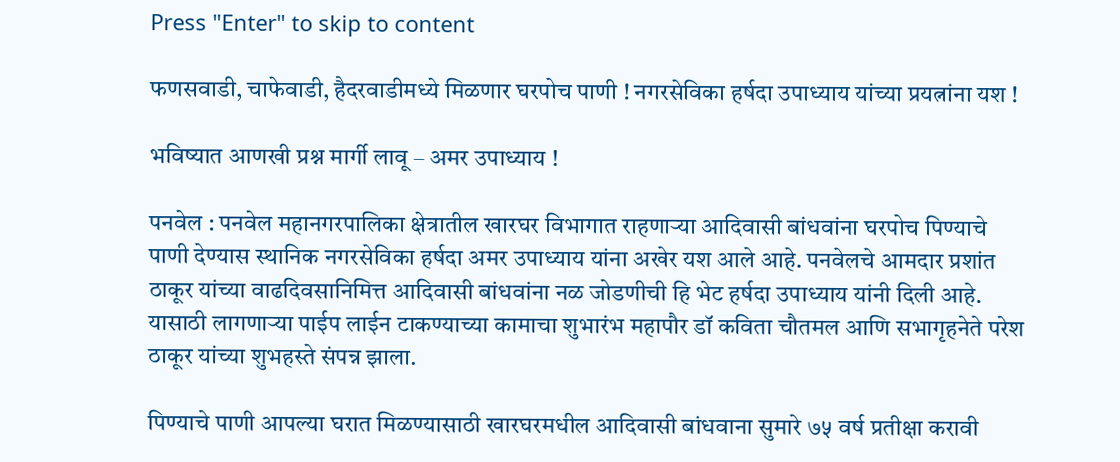Press "Enter" to skip to content

फणसवाडी, चाफेवाडी, हैदरवाडीमध्ये मिळणार घरपोच पाणी ! नगरसेविका हर्षदा उपाध्याय यांच्या प्रयत्नांना यश !

भविष्यात आणखी प्रश्न मार्गी लावू – अमर उपाध्याय !

पनवेल : पनवेल महानगरपालिका क्षेत्रातील खारघर विभागात राहणाऱ्या आदिवासी बांधवांना घरपोच पिण्याचे पाणी देण्यास स्थानिक नगरसेविका हर्षदा अमर उपाध्याय यांना अखेर यश आले आहे. पनवेलचे आमदार प्रशांत ठाकूर यांच्या वाढदिवसानिमित्त आदिवासी बांधवांना नळ जोडणीची हि भेट हर्षदा उपाध्याय यांनी दिली आहे. यासाठी लागणाऱ्या पाईप लाईन टाकण्याच्या कामाचा शुभारंभ महापौर डॉ कविता चौतमल आणि सभागृहनेते परेश ठाकूर यांच्या शुभहस्ते संपन्न झाला.

पिण्याचे पाणी आपल्या घरात मिळण्यासाठी खारघरमधील आदिवासी बांधवाना सुमारे ७५ वर्ष प्रतीक्षा करावी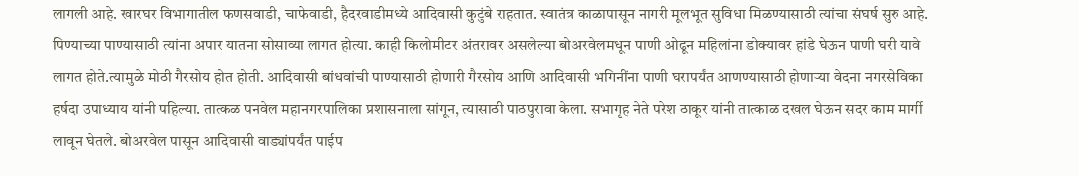लागली आहे. खारघर विभागातील फणसवाडी, चाफेवाडी, हैदरवाडीमध्ये आदिवासी कुटुंबे राहतात. स्वातंत्र काळापासून नागरी मूलभूत सुविधा मिळण्यासाठी त्यांचा संघर्ष सुरु आहे. पिण्याच्या पाण्यासाठी त्यांना अपार यातना सोसाव्या लागत होत्या. काही किलोमीटर अंतरावर असलेल्या बोअरवेलमधून पाणी ओढून महिलांना डोक्यावर हांडे घेऊन पाणी घरी यावे लागत होते.त्यामुळे मोठी गैरसोय होत होती. आदिवासी बांधवांची पाण्यासाठी होणारी गैरसोय आणि आदिवासी भगिनींना पाणी घरापर्यंत आणण्यासाठी होणाऱ्या वेदना नगरसेविका हर्षदा उपाध्याय यांनी पहिल्या. तात्कळ पनवेल महानगरपालिका प्रशासनाला सांगून, त्यासाठी पाठपुरावा केला. सभागृह नेते परेश ठाकूर यांनी तात्काळ दखल घेऊन सदर काम मार्गी लावून घेतले. बोअरवेल पासून आदिवासी वाड्यांपर्यंत पाईप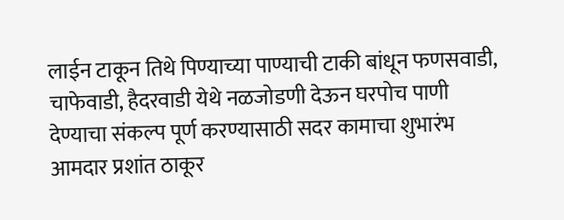लाईन टाकून तिथे पिण्याच्या पाण्याची टाकी बांधून फणसवाडी, चाफेवाडी, हैदरवाडी येथे नळजोडणी देऊन घरपोच पाणी देण्याचा संकल्प पूर्ण करण्यासाठी सदर कामाचा शुभारंभ आमदार प्रशांत ठाकूर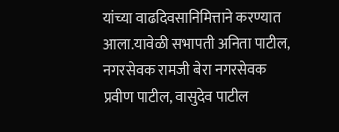यांच्या वाढदिवसानिमित्ताने करण्यात आला.यावेळी सभापती अनिता पाटील, नगरसेवक रामजी बेरा नगरसेवक प्रवीण पाटील, वासुदेव पाटील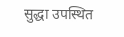सुद्धा उपस्थित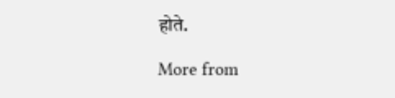होते.

More from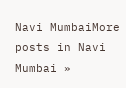Navi MumbaiMore posts in Navi Mumbai »